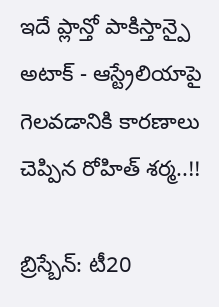ఇదే ప్లాన్తో పాకిస్తాన్పై అటాక్ - ఆస్ట్రేలియాపై గెలవడానికి కారణాలు చెప్పిన రోహిత్ శర్మ..!!

బ్రిస్బేన్: టీ20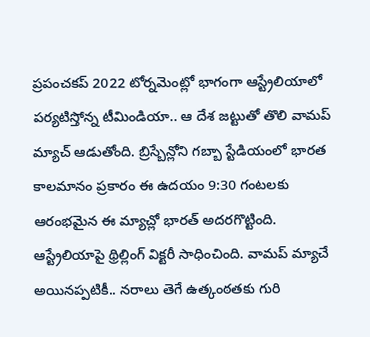ప్రపంచకప్ 2022 టోర్నమెంట్లో భాగంగా ఆస్ట్రేలియాలో పర్యటిస్తోన్న టీమిండియా.. ఆ దేశ జట్టుతో తొలి వామప్ మ్యాచ్ ఆడుతోంది. బ్రిస్బేన్లోని గబ్బా స్టేడియంలో భారత కాలమానం ప్రకారం ఈ ఉదయం 9:30 గంటలకు ఆరంభమైన ఈ మ్యాచ్లో భారత్ అదరగొట్టింది. ఆస్ట్రేలియాపై థ్రిల్లింగ్ విక్టరీ సాధించింది. వామప్ మ్యాచే అయినప్పటికీ.. నరాలు తెగే ఉత్కంఠతకు గురి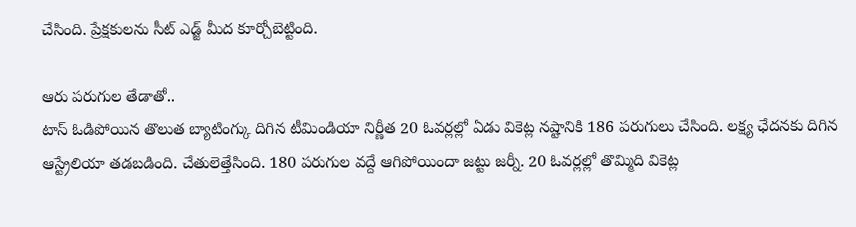చేసింది. ప్రేక్షకులను సీట్ ఎడ్జ్ మీద కూర్చోబెట్టింది.

ఆరు పరుగుల తేడాతో..
టాస్ ఓడిపోయిన తొలుత బ్యాటింగ్కు దిగిన టీమిండియా నిర్ణీత 20 ఓవర్లల్లో ఏడు వికెట్ల నష్టానికి 186 పరుగులు చేసింది. లక్ష్య ఛేదనకు దిగిన ఆస్ట్రేలియా తడబడింది. చేతులెత్తేసింది. 180 పరుగుల వద్దే ఆగిపోయిందా జట్టు జర్నీ. 20 ఓవర్లల్లో తొమ్మిది వికెట్ల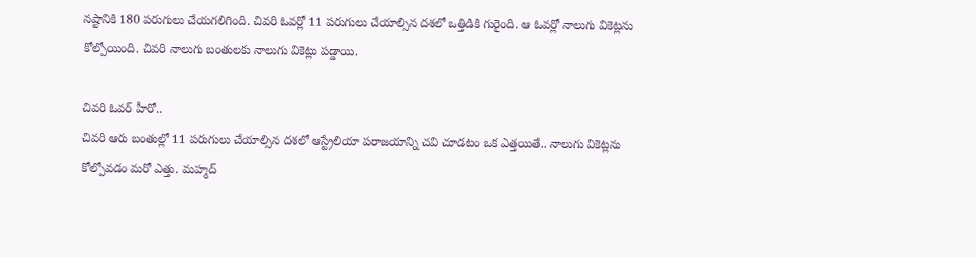నష్టానికి 180 పరుగులు చేయగలిగింది. చివరి ఓవర్లో 11 పరుగులు చేయాల్సిన దశలో ఒత్తిడికి గురైంది. ఆ ఓవర్లో నాలుగు వికెట్లను కోల్పోయింది. చివరి నాలుగు బంతులకు నాలుగు వికెట్లు పడ్డాయి.

చివరి ఓవర్ హీరో..
చివరి ఆరు బంతుల్లో 11 పరుగులు చేయాల్సిన దశలో ఆస్ట్రేలియా పరాజయాన్ని చవి చూడటం ఒక ఎత్తయితే.. నాలుగు వికెట్లను కోల్పోవడం మరో ఎత్తు. మహ్మద్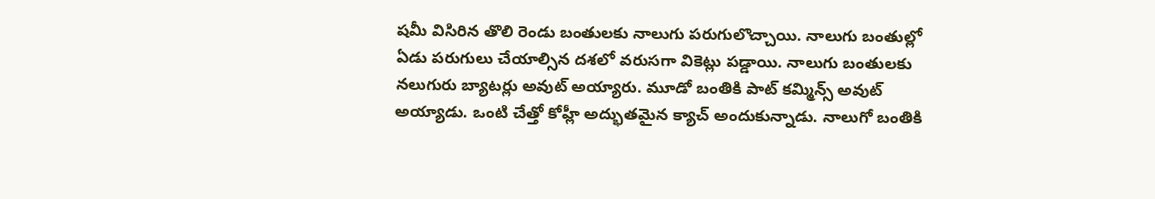షమీ విసిరిన తొలి రెండు బంతులకు నాలుగు పరుగులొచ్చాయి. నాలుగు బంతుల్లో ఏడు పరుగులు చేయాల్సిన దశలో వరుసగా వికెట్లు పడ్డాయి. నాలుగు బంతులకు నలుగురు బ్యాటర్లు అవుట్ అయ్యారు. మూడో బంతికి పాట్ కమ్మిన్స్ అవుట్ అయ్యాడు. ఒంటి చేత్తో కోహ్లీ అద్భుతమైన క్యాచ్ అందుకున్నాడు. నాలుగో బంతికి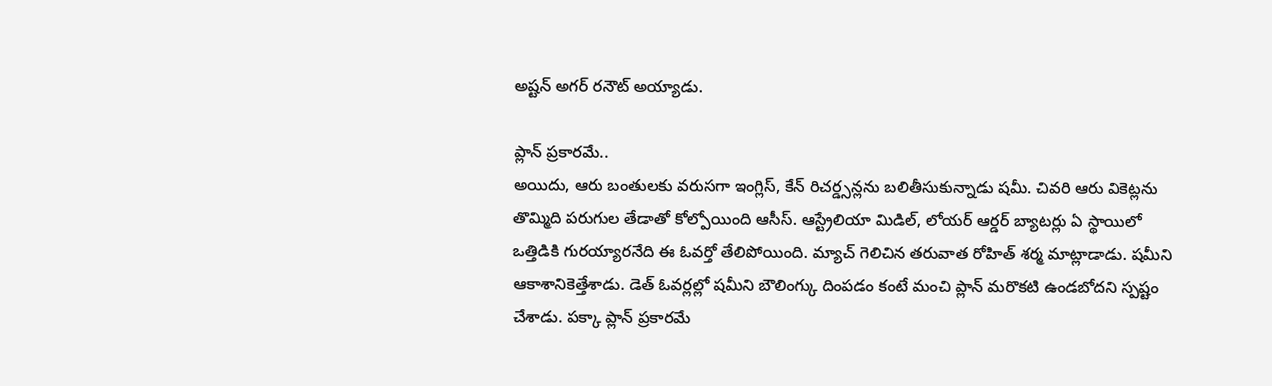అష్టన్ అగర్ రనౌట్ అయ్యాడు.

ప్లాన్ ప్రకారమే..
అయిదు, ఆరు బంతులకు వరుసగా ఇంగ్లిస్, కేన్ రిచర్డ్సన్లను బలితీసుకున్నాడు షమీ. చివరి ఆరు వికెట్లను తొమ్మిది పరుగుల తేడాతో కోల్పోయింది ఆసీస్. ఆస్ట్రేలియా మిడిల్, లోయర్ ఆర్డర్ బ్యాటర్లు ఏ స్థాయిలో ఒత్తిడికి గురయ్యారనేది ఈ ఓవర్తో తేలిపోయింది. మ్యాచ్ గెలిచిన తరువాత రోహిత్ శర్మ మాట్లాడాడు. షమీని ఆకాశానికెత్తేశాడు. డెత్ ఓవర్లల్లో షమీని బౌలింగ్కు దింపడం కంటే మంచి ప్లాన్ మరొకటి ఉండబోదని స్పష్టం చేశాడు. పక్కా ప్లాన్ ప్రకారమే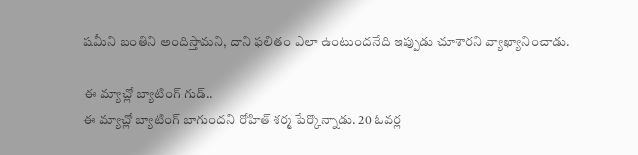షమీని బంతిని అందిస్తామని, దాని ఫలితం ఎలా ఉంటుందనేది ఇప్పుడు చూశారని వ్యాఖ్యానించాడు.

ఈ మ్యాచ్లో బ్యాటింగ్ గుడ్..
ఈ మ్యాచ్లో బ్యాటింగ్ బాగుందని రోహిత్ శర్మ పేర్కొన్నాడు. 20 ఓవర్ల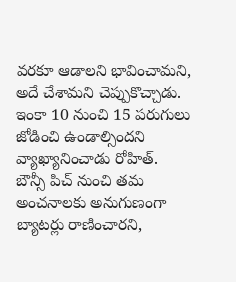వరకూ ఆడాలని భావించామని, అదే చేశామని చెప్పుకొచ్చాడు. ఇంకా 10 నుంచి 15 పరుగులు జోడించి ఉండాల్సిందని వ్యాఖ్యానించాడు రోహిత్. బౌన్సీ పిచ్ నుంచి తమ అంచనాలకు అనుగుణంగా బ్యాటర్లు రాణించారని,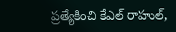ప్రత్యేకించి కేఎల్ రాహుల్,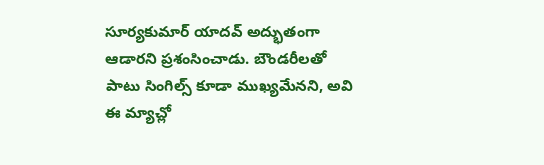సూర్యకుమార్ యాదవ్ అద్భుతంగా ఆడారని ప్రశంసించాడు. బౌండరీలతో పాటు సింగిల్స్ కూడా ముఖ్యమేనని, అవి ఈ మ్యాచ్లో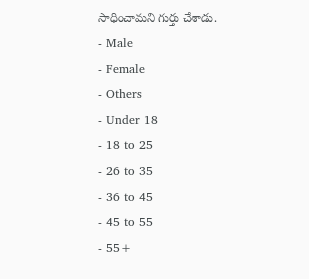సాధించామని గుర్తు చేశాడు.
- Male
- Female
- Others
- Under 18
- 18 to 25
- 26 to 35
- 36 to 45
- 45 to 55
- 55+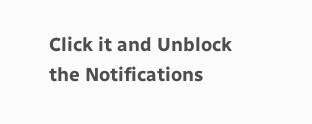Click it and Unblock the Notifications